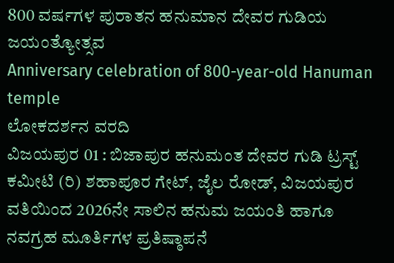800 ವರ್ಷಗಳ ಪುರಾತನ ಹನುಮಾನ ದೇವರ ಗುಡಿಯ ಜಯಂತ್ಯೋತ್ಸವ
Anniversary celebration of 800-year-old Hanuman temple
ಲೋಕದರ್ಶನ ವರದಿ
ವಿಜಯಪುರ 01 : ಬಿಜಾಪುರ ಹನುಮಂತ ದೇವರ ಗುಡಿ ಟ್ರಸ್ಟ್ ಕಮೀಟಿ (ರಿ) ಶಹಾಪೂರ ಗೇಟ್, ಜೈಲ ರೋಡ್, ವಿಜಯಪುರ ವತಿಯಿಂದ 2026ನೇ ಸಾಲಿನ ಹನುಮ ಜಯಂತಿ ಹಾಗೂ ನವಗ್ರಹ ಮೂರ್ತಿಗಳ ಪ್ರತಿಷ್ಠಾಪನೆ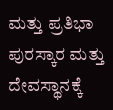ಮತ್ತು ಪ್ರತಿಭಾ ಪುರಸ್ಕಾರ ಮತ್ತು ದೇವಸ್ಥಾನಕ್ಕೆ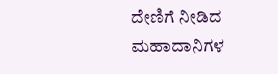ದೇಣಿಗೆ ನೀಡಿದ ಮಹಾದಾನಿಗಳ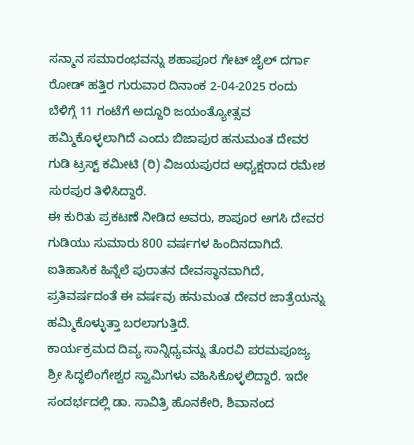ಸನ್ಮಾನ ಸಮಾರಂಭವನ್ನು ಶಹಾಪೂರ ಗೇಟ್ ಜೈಲ್ ದರ್ಗಾ ರೋಡ್ ಹತ್ತಿರ ಗುರುವಾರ ದಿನಾಂಕ 2-04-2025 ರಂದು ಬೆಳಿಗ್ಗೆ 11 ಗಂಟೆಗೆ ಅದ್ದೂರಿ ಜಯಂತ್ಯೋತ್ಸವ ಹಮ್ಮಿಕೊಳ್ಳಲಾಗಿದೆ ಎಂದು ಬಿಜಾಪುರ ಹನುಮಂತ ದೇವರ ಗುಡಿ ಟ್ರಸ್ಟ್ ಕಮೀಟಿ (ರಿ) ವಿಜಯಪುರದ ಅಧ್ಯಕ್ಷರಾದ ರಮೇಶ ಸುರಪುರ ತಿಳಿಸಿದ್ದಾರೆ.
ಈ ಕುರಿತು ಪ್ರಕಟಣೆ ನೀಡಿದ ಅವರು, ಶಾಪೂರ ಅಗಸಿ ದೇವರ ಗುಡಿಯು ಸುಮಾರು 800 ವರ್ಷಗಳ ಹಿಂದಿನದಾಗಿದೆ. ಐತಿಹಾಸಿಕ ಹಿನ್ನೆಲೆ ಪುರಾತನ ದೇವಸ್ಥಾನವಾಗಿದೆ, ಪ್ರತಿವರ್ಷದಂತೆ ಈ ವರ್ಷವು ಹನುಮಂತ ದೇವರ ಜಾತ್ರೆಯನ್ನು ಹಮ್ಮಿಕೊಳ್ಳುತ್ತಾ ಬರಲಾಗುತ್ತಿದೆ.
ಕಾರ್ಯಕ್ರಮದ ದಿವ್ಯ ಸಾನ್ನಿಧ್ಯವನ್ನು ತೊರವಿ ಪರಮಪೂಜ್ಯ ಶ್ರೀ ಸಿದ್ಧಲಿಂಗೇಶ್ವರ ಸ್ವಾಮಿಗಳು ವಹಿಸಿಕೊಳ್ಳಲಿದ್ದಾರೆ. ಇದೇ ಸಂದರ್ಭದಲ್ಲಿ ಡಾ. ಸಾವಿತ್ರಿ ಹೊನಕೇರಿ, ಶಿವಾನಂದ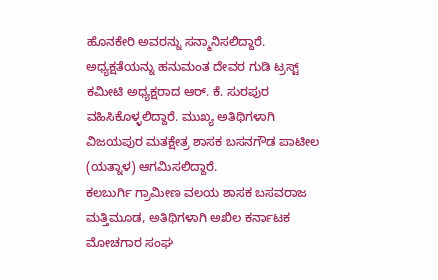ಹೊನಕೇರಿ ಅವರನ್ನು ಸನ್ಮಾನಿಸಲಿದ್ದಾರೆ. ಅಧ್ಯಕ್ಷತೆಯನ್ನು ಹನುಮಂತ ದೇವರ ಗುಡಿ ಟ್ರಸ್ಟ್ ಕಮೀಟಿ ಅಧ್ಯಕ್ಷರಾದ ಆರ್. ಕೆ. ಸುರಪುರ ವಹಿಸಿಕೊಳ್ಳಲಿದ್ದಾರೆ. ಮುಖ್ಯ ಅತಿಥಿಗಳಾಗಿ ವಿಜಯಪುರ ಮತಕ್ಷೇತ್ರ ಶಾಸಕ ಬಸನಗೌಡ ಪಾಟೀಲ (ಯತ್ನಾಳ) ಆಗಮಿಸಲಿದ್ದಾರೆ.
ಕಲಬುರ್ಗಿ ಗ್ರಾಮೀಣ ವಲಯ ಶಾಸಕ ಬಸವರಾಜ ಮತ್ತಿಮೂಡ, ಅತಿಥಿಗಳಾಗಿ ಅಖಿಲ ಕರ್ನಾಟಕ ಮೋಚಗಾರ ಸಂಘ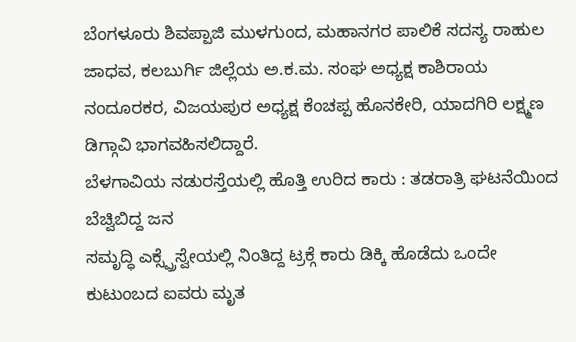ಬೆಂಗಳೂರು ಶಿವಪ್ಪಾಜಿ ಮುಳಗುಂದ, ಮಹಾನಗರ ಪಾಲಿಕೆ ಸದಸ್ಯ ರಾಹುಲ ಜಾಧವ, ಕಲಬುರ್ಗಿ ಜಿಲ್ಲೆಯ ಅ.ಕ.ಮ. ಸಂಘ ಅಧ್ಯಕ್ಷ ಕಾಶಿರಾಯ ನಂದೂರಕರ, ವಿಜಯಪುರ ಅಧ್ಯಕ್ಷ ಕೆಂಚಪ್ಪ ಹೊನಕೇರಿ, ಯಾದಗಿರಿ ಲಕ್ಷ್ಮಣ ಡಿಗ್ಗಾವಿ ಭಾಗವಹಿಸಲಿದ್ದಾರೆ.
ಬೆಳಗಾವಿಯ ನಡುರಸ್ತೆಯಲ್ಲಿ ಹೊತ್ತಿ ಉರಿದ ಕಾರು : ತಡರಾತ್ರಿ ಘಟನೆಯಿಂದ ಬೆಚ್ವಿಬಿದ್ದ ಜನ
ಸಮೃದ್ಧಿ ಎಕ್ಸ್ಪ್ರೆಸ್ವೇಯಲ್ಲಿ ನಿಂತಿದ್ದ ಟ್ರಕ್ಗೆ ಕಾರು ಡಿಕ್ಕಿ ಹೊಡೆದು ಒಂದೇ ಕುಟುಂಬದ ಐವರು ಮೃತ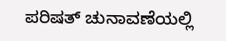ಪರಿಷತ್ ಚುನಾವಣೆಯಲ್ಲಿ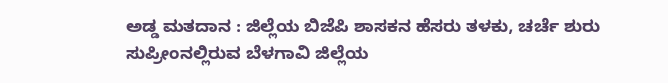ಅಡ್ಡ ಮತದಾನ : ಜಿಲ್ಲೆಯ ಬಿಜೆಪಿ ಶಾಸಕನ ಹೆಸರು ತಳಕು, ಚರ್ಚೆ ಶುರು
ಸುಪ್ರೀಂನಲ್ಲಿರುವ ಬೆಳಗಾವಿ ಜಿಲ್ಲೆಯ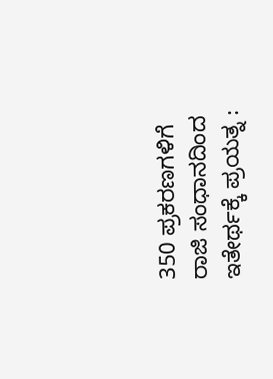350 ಪ್ರಕರಣಗಳಿಗೆ ರಾಜಿ ಸಂಧಾನದಿಂದ ಇತೇರ್ಥಕ್ಕೆ ಪ್ರಯತ್ನ :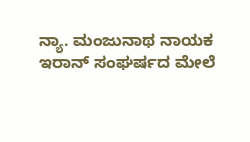ನ್ಯಾ. ಮಂಜುನಾಥ ನಾಯಕ
ಇರಾನ್ ಸಂಘರ್ಷದ ಮೇಲೆ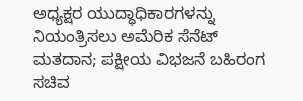ಅಧ್ಯಕ್ಷರ ಯುದ್ಧಾಧಿಕಾರಗಳನ್ನು ನಿಯಂತ್ರಿಸಲು ಅಮೆರಿಕ ಸೆನೆಟ್ ಮತದಾನ; ಪಕ್ಷೀಯ ವಿಭಜನೆ ಬಹಿರಂಗ
ಸಚಿವ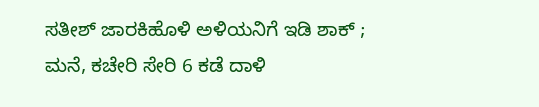ಸತೀಶ್ ಜಾರಕಿಹೊಳಿ ಅಳಿಯನಿಗೆ ಇಡಿ ಶಾಕ್ ; ಮನೆ, ಕಚೇರಿ ಸೇರಿ 6 ಕಡೆ ದಾಳಿ